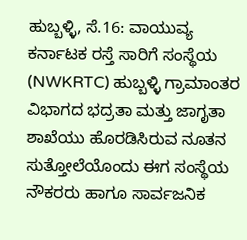ಹುಬ್ಬಳ್ಳಿ, ಸೆ.16: ವಾಯುವ್ಯ ಕರ್ನಾಟಕ ರಸ್ತೆ ಸಾರಿಗೆ ಸಂಸ್ಥೆಯ (NWKRTC) ಹುಬ್ಬಳ್ಳಿ ಗ್ರಾಮಾಂತರ ವಿಭಾಗದ ಭದ್ರತಾ ಮತ್ತು ಜಾಗೃತಾ ಶಾಖೆಯು ಹೊರಡಿಸಿರುವ ನೂತನ ಸುತ್ತೋಲೆಯೊಂದು ಈಗ ಸಂಸ್ಥೆಯ ನೌಕರರು ಹಾಗೂ ಸಾರ್ವಜನಿಕ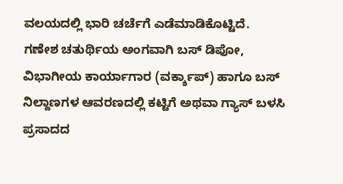ವಲಯದಲ್ಲಿ ಭಾರಿ ಚರ್ಚೆಗೆ ಎಡೆಮಾಡಿಕೊಟ್ಟಿದೆ.
ಗಣೇಶ ಚತುರ್ಥಿಯ ಅಂಗವಾಗಿ ಬಸ್ ಡಿಪೋ, ವಿಭಾಗೀಯ ಕಾರ್ಯಾಗಾರ (ವರ್ಕ್ಶಾಪ್) ಹಾಗೂ ಬಸ್ ನಿಲ್ದಾಣಗಳ ಆವರಣದಲ್ಲಿ ಕಟ್ಟಿಗೆ ಅಥವಾ ಗ್ಯಾಸ್ ಬಳಸಿ ಪ್ರಸಾದದ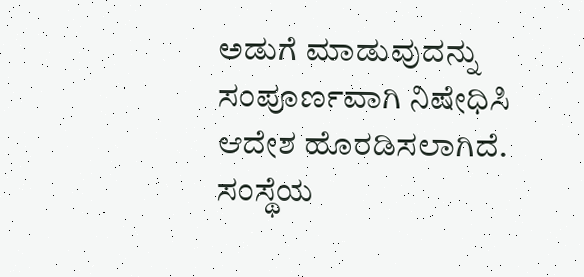ಅಡುಗೆ ಮಾಡುವುದನ್ನು ಸಂಪೂರ್ಣವಾಗಿ ನಿಷೇಧಿಸಿ ಆದೇಶ ಹೊರಡಿಸಲಾಗಿದೆ.
ಸಂಸ್ಥೆಯ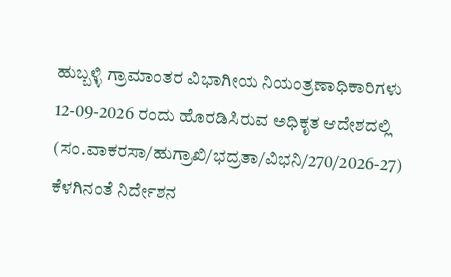ಹುಬ್ಬಳ್ಳಿ ಗ್ರಾಮಾಂತರ ವಿಭಾಗೀಯ ನಿಯಂತ್ರಣಾಧಿಕಾರಿಗಳು 12-09-2026 ರಂದು ಹೊರಡಿಸಿರುವ ಅಧಿಕೃತ ಆದೇಶದಲ್ಲಿ (ಸಂ.ವಾಕರಸಾ/ಹುಗ್ರಾಖಿ/ಭದ್ರತಾ/ವಿಭನಿ/270/2026-27) ಕೆಳಗಿನಂತೆ ನಿರ್ದೇಶನ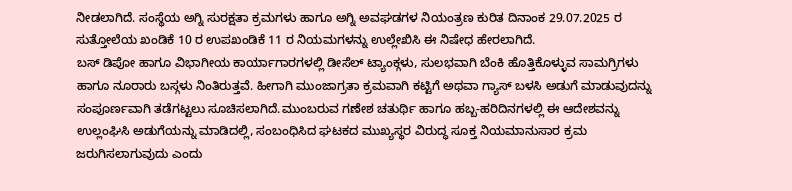ನೀಡಲಾಗಿದೆ. ಸಂಸ್ಥೆಯ ಅಗ್ನಿ ಸುರಕ್ಷತಾ ಕ್ರಮಗಳು ಹಾಗೂ ಅಗ್ನಿ ಅವಘಡಗಳ ನಿಯಂತ್ರಣ ಕುರಿತ ದಿನಾಂಕ 29.07.2025 ರ ಸುತ್ತೋಲೆಯ ಖಂಡಿಕೆ 10 ರ ಉಪಖಂಡಿಕೆ 11 ರ ನಿಯಮಗಳನ್ನು ಉಲ್ಲೇಖಿಸಿ ಈ ನಿಷೇಧ ಹೇರಲಾಗಿದೆ.
ಬಸ್ ಡಿಪೋ ಹಾಗೂ ವಿಭಾಗೀಯ ಕಾರ್ಯಾಗಾರಗಳಲ್ಲಿ ಡೀಸೆಲ್ ಟ್ಯಾಂಕ್ಗಳು, ಸುಲಭವಾಗಿ ಬೆಂಕಿ ಹೊತ್ತಿಕೊಳ್ಳುವ ಸಾಮಗ್ರಿಗಳು ಹಾಗೂ ನೂರಾರು ಬಸ್ಗಳು ನಿಂತಿರುತ್ತವೆ. ಹೀಗಾಗಿ ಮುಂಜಾಗ್ರತಾ ಕ್ರಮವಾಗಿ ಕಟ್ಟಿಗೆ ಅಥವಾ ಗ್ಯಾಸ್ ಬಳಸಿ ಅಡುಗೆ ಮಾಡುವುದನ್ನು ಸಂಪೂರ್ಣವಾಗಿ ತಡೆಗಟ್ಟಲು ಸೂಚಿಸಲಾಗಿದೆ.ಮುಂಬರುವ ಗಣೇಶ ಚತುರ್ಥಿ ಹಾಗೂ ಹಬ್ಬ-ಹರಿದಿನಗಳಲ್ಲಿ ಈ ಆದೇಶವನ್ನು ಉಲ್ಲಂಘಿಸಿ ಅಡುಗೆಯನ್ನು ಮಾಡಿದಲ್ಲಿ, ಸಂಬಂಧಿಸಿದ ಘಟಕದ ಮುಖ್ಯಸ್ಥರ ವಿರುದ್ಧ ಸೂಕ್ತ ನಿಯಮಾನುಸಾರ ಕ್ರಮ ಜರುಗಿಸಲಾಗುವುದು ಎಂದು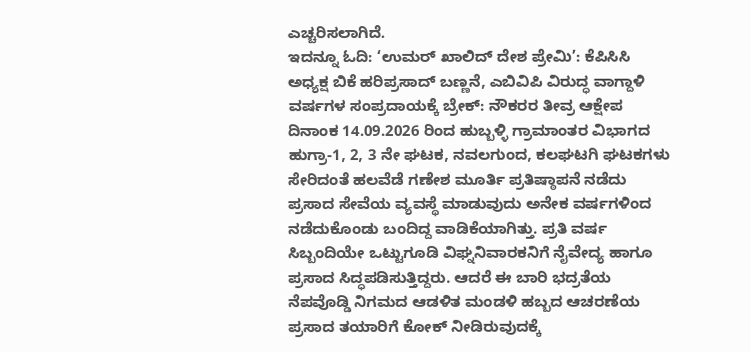ಎಚ್ಚರಿಸಲಾಗಿದೆ.
ಇದನ್ನೂ ಓದಿ: ‘ಉಮರ್ ಖಾಲಿದ್ ದೇಶ ಪ್ರೇಮಿ’: ಕೆಪಿಸಿಸಿ ಅಧ್ಯಕ್ಷ ಬಿಕೆ ಹರಿಪ್ರಸಾದ್ ಬಣ್ಣನೆ, ಎಬಿವಿಪಿ ವಿರುದ್ಧ ವಾಗ್ದಾಳಿ
ವರ್ಷಗಳ ಸಂಪ್ರದಾಯಕ್ಕೆ ಬ್ರೇಕ್: ನೌಕರರ ತೀವ್ರ ಆಕ್ಷೇಪ
ದಿನಾಂಕ 14.09.2026 ರಿಂದ ಹುಬ್ಬಳ್ಳಿ ಗ್ರಾಮಾಂತರ ವಿಭಾಗದ ಹುಗ್ರಾ-1, 2, 3 ನೇ ಘಟಕ, ನವಲಗುಂದ, ಕಲಘಟಗಿ ಘಟಕಗಳು ಸೇರಿದಂತೆ ಹಲವೆಡೆ ಗಣೇಶ ಮೂರ್ತಿ ಪ್ರತಿಷ್ಠಾಪನೆ ನಡೆದು ಪ್ರಸಾದ ಸೇವೆಯ ವ್ಯವಸ್ಥೆ ಮಾಡುವುದು ಅನೇಕ ವರ್ಷಗಳಿಂದ ನಡೆದುಕೊಂಡು ಬಂದಿದ್ದ ವಾಡಿಕೆಯಾಗಿತ್ತು. ಪ್ರತಿ ವರ್ಷ ಸಿಬ್ಬಂದಿಯೇ ಒಟ್ಟುಗೂಡಿ ವಿಘ್ನನಿವಾರಕನಿಗೆ ನೈವೇದ್ಯ ಹಾಗೂ ಪ್ರಸಾದ ಸಿದ್ಧಪಡಿಸುತ್ತಿದ್ದರು. ಆದರೆ ಈ ಬಾರಿ ಭದ್ರತೆಯ ನೆಪವೊಡ್ಡಿ ನಿಗಮದ ಆಡಳಿತ ಮಂಡಳಿ ಹಬ್ಬದ ಆಚರಣೆಯ ಪ್ರಸಾದ ತಯಾರಿಗೆ ಕೋಕ್ ನೀಡಿರುವುದಕ್ಕೆ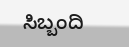ಸಿಬ್ಬಂದಿ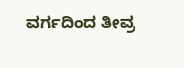ವರ್ಗದಿಂದ ತೀವ್ರ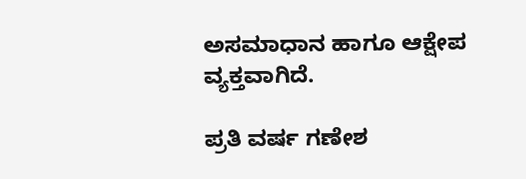ಅಸಮಾಧಾನ ಹಾಗೂ ಆಕ್ಷೇಪ ವ್ಯಕ್ತವಾಗಿದೆ.

ಪ್ರತಿ ವರ್ಷ ಗಣೇಶ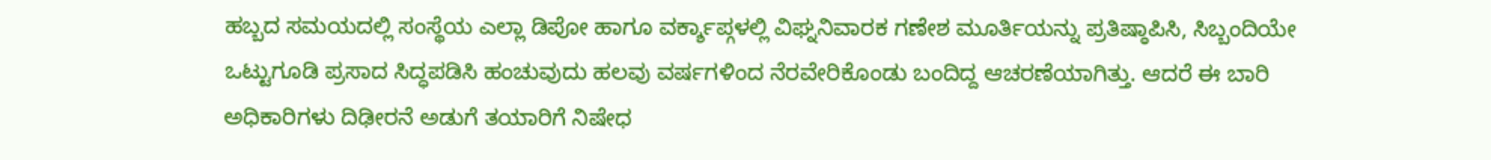ಹಬ್ಬದ ಸಮಯದಲ್ಲಿ ಸಂಸ್ಥೆಯ ಎಲ್ಲಾ ಡಿಪೋ ಹಾಗೂ ವರ್ಕ್ಶಾಪ್ಗಳಲ್ಲಿ ವಿಘ್ನನಿವಾರಕ ಗಣೇಶ ಮೂರ್ತಿಯನ್ನು ಪ್ರತಿಷ್ಠಾಪಿಸಿ, ಸಿಬ್ಬಂದಿಯೇ ಒಟ್ಟುಗೂಡಿ ಪ್ರಸಾದ ಸಿದ್ಧಪಡಿಸಿ ಹಂಚುವುದು ಹಲವು ವರ್ಷಗಳಿಂದ ನೆರವೇರಿಕೊಂಡು ಬಂದಿದ್ದ ಆಚರಣೆಯಾಗಿತ್ತು. ಆದರೆ ಈ ಬಾರಿ ಅಧಿಕಾರಿಗಳು ದಿಢೀರನೆ ಅಡುಗೆ ತಯಾರಿಗೆ ನಿಷೇಧ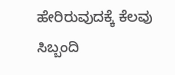ಹೇರಿರುವುದಕ್ಕೆ ಕೆಲವು ಸಿಬ್ಬಂದಿ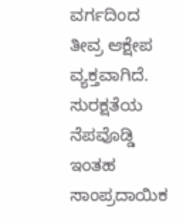ವರ್ಗದಿಂದ ತೀವ್ರ ಆಕ್ಷೇಪ ವ್ಯಕ್ತವಾಗಿದೆ. ಸುರಕ್ಷತೆಯ ನೆಪವೊಡ್ಡಿ ಇಂತಹ ಸಾಂಪ್ರದಾಯಿಕ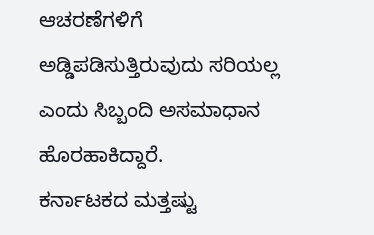ಆಚರಣೆಗಳಿಗೆ ಅಡ್ಡಿಪಡಿಸುತ್ತಿರುವುದು ಸರಿಯಲ್ಲ ಎಂದು ಸಿಬ್ಬಂದಿ ಅಸಮಾಧಾನ ಹೊರಹಾಕಿದ್ದಾರೆ.
ಕರ್ನಾಟಕದ ಮತ್ತಷ್ಟು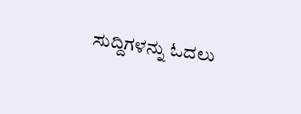ಸುದ್ದಿಗಳನ್ನು ಓದಲು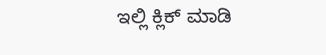ಇಲ್ಲಿ ಕ್ಲಿಕ್ ಮಾಡಿ